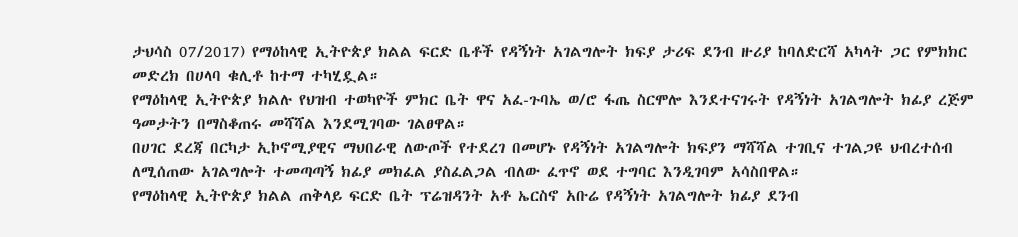ታህሳስ 07/2017) የማዕከላዊ ኢትዮጵያ ክልል ፍርድ ቤቶች የዳኝነት አገልግሎት ክፍያ ታሪፍ ደንብ ዙሪያ ከባለድርሻ አካላት ጋር የምክክር መድረክ በሀላባ ቁሊቶ ከተማ ተካሂዷል።
የማዕከላዊ ኢትዮጵያ ክልሉ የህዝብ ተወካዮች ምክር ቤት ዋና አፈ-ጉባኤ ወ/ሮ ፋጤ ስርሞሎ እንደተናገሩት የዳኝነት አገልግሎት ክፊያ ረጅም ዓመታትን በማስቆጠሩ መሻሻል እንደሚገባው ገልፀዋል።
በሀገር ደረጃ በርካታ ኢኮኖሚያዊና ማህበራዊ ለውጦች የተደረገ በመሆኑ የዳኝነት አገልግሎት ክፍያን ማሻሻል ተገቢና ተገልጋዩ ህብረተሰብ ለሚሰጠው አገልግሎት ተመጣጣኝ ክፊያ መክፈል ያስፈልጋል ብለው ፈጥኖ ወደ ተግባር እንዲገባም አሳስበዋል።
የማዕከላዊ ኢትዮጵያ ክልል ጠቅላይ ፍርድ ቤት ፕሬዝዳንት አቶ ኤርስኖ አቡሬ የዳኝነት አገልግሎት ክፊያ ደንብ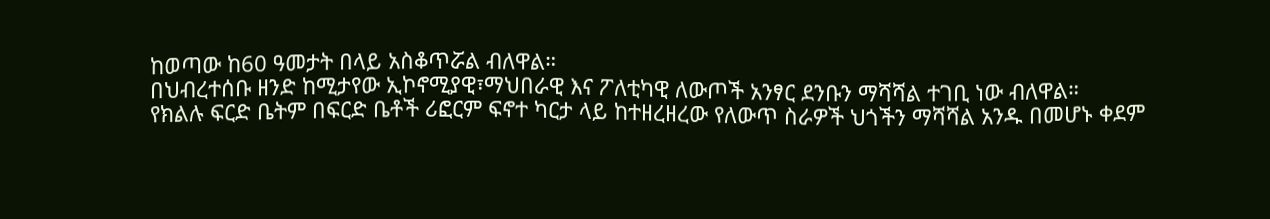ከወጣው ከ60 ዓመታት በላይ አስቆጥሯል ብለዋል።
በህብረተሰቡ ዘንድ ከሚታየው ኢኮኖሚያዊ፣ማህበራዊ እና ፖለቲካዊ ለውጦች አንፃር ደንቡን ማሻሻል ተገቢ ነው ብለዋል።
የክልሉ ፍርድ ቤትም በፍርድ ቤቶች ሪፎርም ፍኖተ ካርታ ላይ ከተዘረዘረው የለውጥ ስራዎች ህጎችን ማሻሻል አንዱ በመሆኑ ቀደም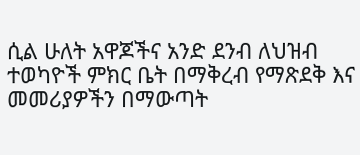ሲል ሁለት አዋጆችና አንድ ደንብ ለህዝብ ተወካዮች ምክር ቤት በማቅረብ የማጽደቅ እና መመሪያዎችን በማውጣት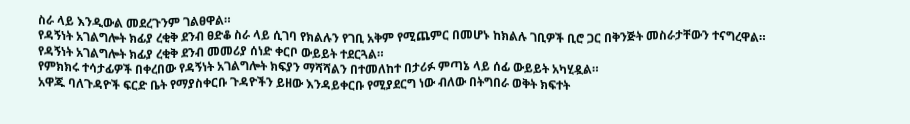ስራ ላይ እንዲውል መደረጉንም ገልፀዋል።
የዳኝነት አገልግሎት ክፊያ ረቂቅ ደንብ ፀድቆ ስራ ላይ ሲገባ የክልሉን የገቢ አቅም የሚጨምር በመሆኑ ከክልሉ ገቢዎች ቢሮ ጋር በቅንጅት መስራታቸውን ተናግረዋል።
የዳኝነት አገልግሎት ክፊያ ረቂቅ ደንብ መመሪያ ሰነድ ቀርቦ ውይይት ተደርጓል።
የምክክሩ ተሳታፊዎች በቀረበው የዳኝነት አገልግሎት ክፍያን ማሻሻልን በተመለከተ በታሪፉ ምጣኔ ላይ ሰፊ ውይይት አካሂዷል።
አዋጁ ባለጉዳዮች ፍርድ ቤት የማያስቀርቡ ጉዳዮችን ይዘው እንዳይቀርቡ የሚያደርግ ነው ብለው በትግበራ ወቅት ክፍተት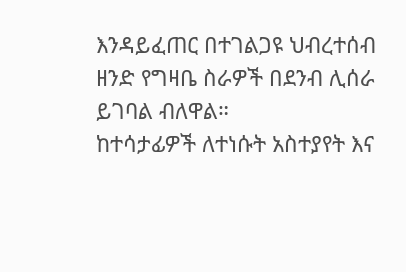እንዳይፈጠር በተገልጋዩ ህብረተሰብ ዘንድ የግዛቤ ስራዎች በደንብ ሊሰራ ይገባል ብለዋል።
ከተሳታፊዎች ለተነሱት አስተያየት እና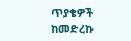ጥያቄዎች ከመድረኩ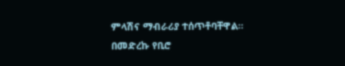ምላሽና ማብራሪያ ተሰጥቶባቸዋል።
በመድረኩ የቢሮ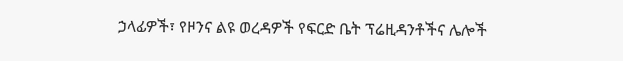ኃላፊዎች፣ የዞንና ልዩ ወረዳዎች የፍርድ ቤት ፕሬዚዳንቶችና ሌሎች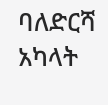ባለድርሻ አካላት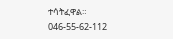ተሳትፈዋል።
046-55-62-112